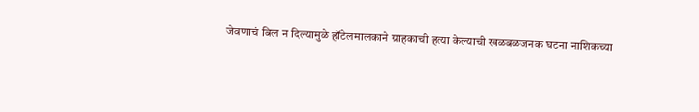जेवणाचं बिल न दिल्यामुळे हॉटेलमालकाने ग्राहकाची हत्या केल्याची खळबळजनक घटना नाशिकच्या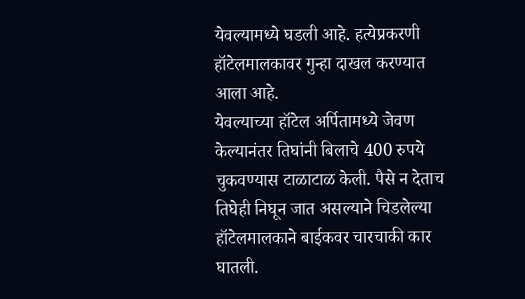येवल्यामध्ये घडली आहे. हत्येप्रकरणी हॉटेलमालकावर गुन्हा दाखल करण्यात आला आहे.
येवल्याच्या हॉटेल अर्पितामध्ये जेवण केल्यानंतर तिघांनी बिलाचे 400 रुपये चुकवण्यास टाळाटाळ केली. पैसे न देताच तिघेही निघून जात असल्याने चिडलेल्या हॉटेलमालकाने बाईकवर चारचाकी कार घातली.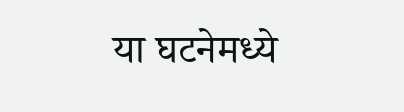या घटनेमध्ये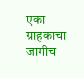एका ग्राहकाचा जागीच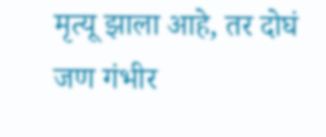मृत्यू झाला आहे, तर दोघं जण गंभीर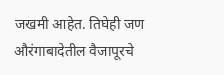जखमी आहेत. तिघेही जण औरंगाबादेतील वैजापूरचे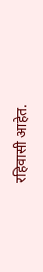रहिवासी आहेत.